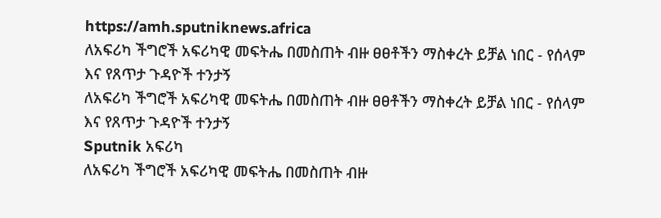https://amh.sputniknews.africa
ለአፍሪካ ችግሮች አፍሪካዊ መፍትሔ በመስጠት ብዙ ፀፀቶችን ማስቀረት ይቻል ነበር - የሰላም እና የጸጥታ ጉዳዮች ተንታኝ
ለአፍሪካ ችግሮች አፍሪካዊ መፍትሔ በመስጠት ብዙ ፀፀቶችን ማስቀረት ይቻል ነበር - የሰላም እና የጸጥታ ጉዳዮች ተንታኝ
Sputnik አፍሪካ
ለአፍሪካ ችግሮች አፍሪካዊ መፍትሔ በመስጠት ብዙ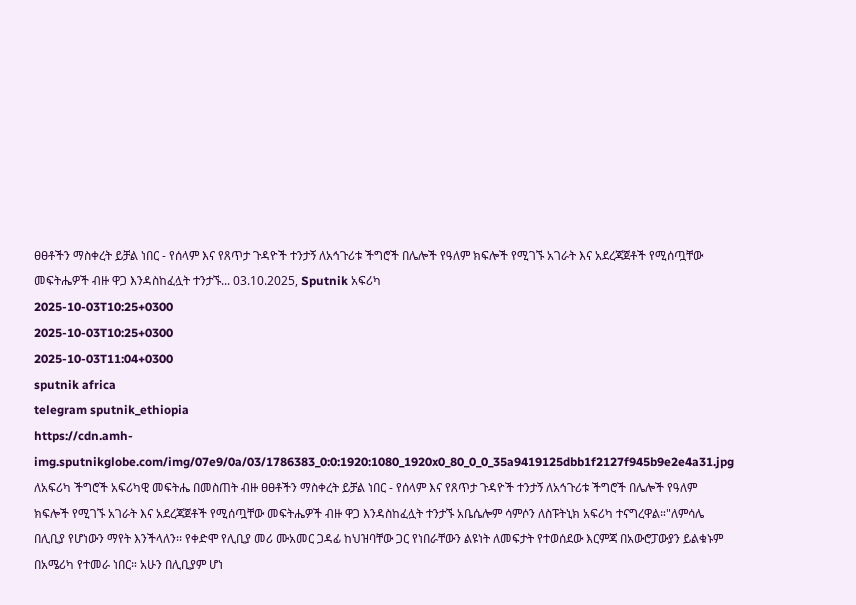ፀፀቶችን ማስቀረት ይቻል ነበር - የሰላም እና የጸጥታ ጉዳዮች ተንታኝ ለአኅጉሪቱ ችግሮች በሌሎች የዓለም ክፍሎች የሚገኙ አገራት እና አደረጃጀቶች የሚሰጧቸው መፍትሔዎች ብዙ ዋጋ እንዳስከፈሏት ተንታኙ... 03.10.2025, Sputnik አፍሪካ
2025-10-03T10:25+0300
2025-10-03T10:25+0300
2025-10-03T11:04+0300
sputnik africa
telegram sputnik_ethiopia
https://cdn.amh-img.sputnikglobe.com/img/07e9/0a/03/1786383_0:0:1920:1080_1920x0_80_0_0_35a9419125dbb1f2127f945b9e2e4a31.jpg
ለአፍሪካ ችግሮች አፍሪካዊ መፍትሔ በመስጠት ብዙ ፀፀቶችን ማስቀረት ይቻል ነበር - የሰላም እና የጸጥታ ጉዳዮች ተንታኝ ለአኅጉሪቱ ችግሮች በሌሎች የዓለም ክፍሎች የሚገኙ አገራት እና አደረጃጀቶች የሚሰጧቸው መፍትሔዎች ብዙ ዋጋ እንዳስከፈሏት ተንታኙ አቤሴሎም ሳምሶን ለስፑትኒክ አፍሪካ ተናግረዋል።"ለምሳሌ በሊቢያ የሆነውን ማየት እንችላለን፡፡ የቀድሞ የሊቢያ መሪ ሙአመር ጋዳፊ ከህዝባቸው ጋር የነበራቸውን ልዩነት ለመፍታት የተወሰደው እርምጃ በአውሮፓውያን ይልቁኑም በአሜሪካ የተመራ ነበር። አሁን በሊቢያም ሆነ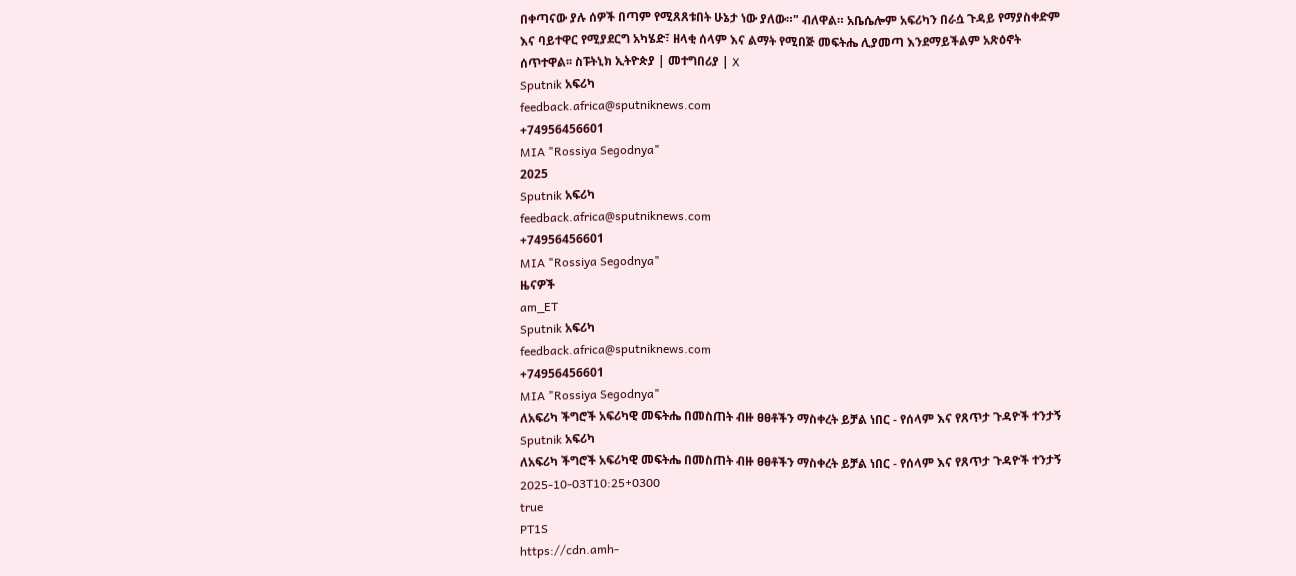በቀጣናው ያሉ ሰዎች በጣም የሚጸጸቱበት ሁኔታ ነው ያለው።" ብለዋል። አቤሴሎም አፍሪካን በራሷ ጉዳይ የማያስቀድም እና ባይተዋር የሚያደርግ አካሄድ፣ ዘላቂ ሰላም እና ልማት የሚበጅ መፍትሔ ሊያመጣ እንደማይችልም አጽዕኖት ሰጥተዋል፡፡ ስፑትኒክ ኢትዮጵያ | መተግበሪያ | X
Sputnik አፍሪካ
feedback.africa@sputniknews.com
+74956456601
MIA "Rossiya Segodnya"
2025
Sputnik አፍሪካ
feedback.africa@sputniknews.com
+74956456601
MIA "Rossiya Segodnya"
ዜናዎች
am_ET
Sputnik አፍሪካ
feedback.africa@sputniknews.com
+74956456601
MIA "Rossiya Segodnya"
ለአፍሪካ ችግሮች አፍሪካዊ መፍትሔ በመስጠት ብዙ ፀፀቶችን ማስቀረት ይቻል ነበር - የሰላም እና የጸጥታ ጉዳዮች ተንታኝ
Sputnik አፍሪካ
ለአፍሪካ ችግሮች አፍሪካዊ መፍትሔ በመስጠት ብዙ ፀፀቶችን ማስቀረት ይቻል ነበር - የሰላም እና የጸጥታ ጉዳዮች ተንታኝ
2025-10-03T10:25+0300
true
PT1S
https://cdn.amh-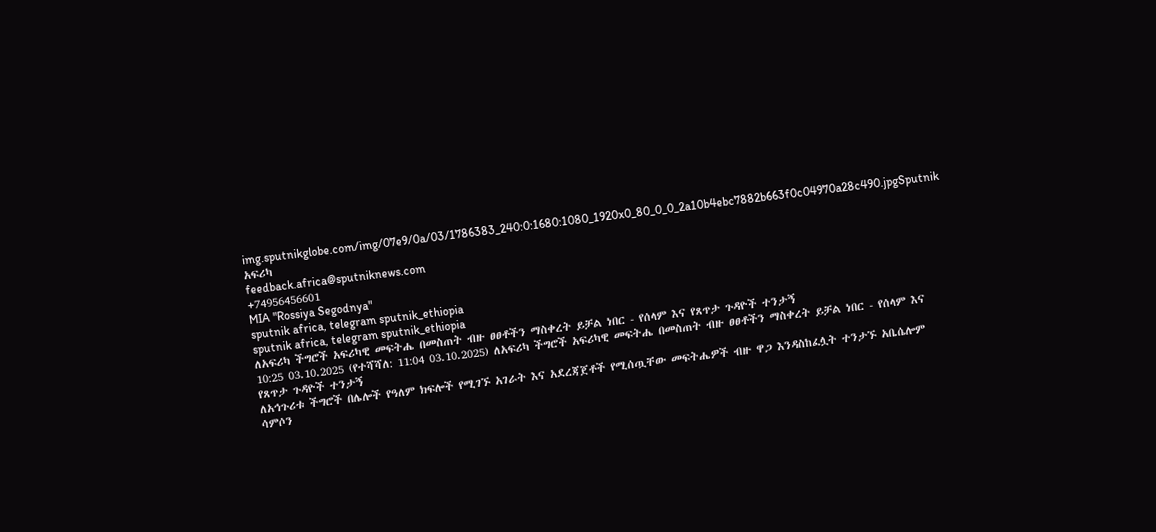img.sputnikglobe.com/img/07e9/0a/03/1786383_240:0:1680:1080_1920x0_80_0_0_2a10b4ebc7882b663f0c04970a28c490.jpgSputnik አፍሪካ
feedback.africa@sputniknews.com
+74956456601
MIA "Rossiya Segodnya"
sputnik africa, telegram sputnik_ethiopia
sputnik africa, telegram sputnik_ethiopia
ለአፍሪካ ችግሮች አፍሪካዊ መፍትሔ በመስጠት ብዙ ፀፀቶችን ማስቀረት ይቻል ነበር - የሰላም እና የጸጥታ ጉዳዮች ተንታኝ
10:25 03.10.2025 (የተሻሻለ: 11:04 03.10.2025) ለአፍሪካ ችግሮች አፍሪካዊ መፍትሔ በመስጠት ብዙ ፀፀቶችን ማስቀረት ይቻል ነበር - የሰላም እና የጸጥታ ጉዳዮች ተንታኝ
ለአኅጉሪቱ ችግሮች በሌሎች የዓለም ክፍሎች የሚገኙ አገራት እና አደረጃጀቶች የሚሰጧቸው መፍትሔዎች ብዙ ዋጋ እንዳስከፈሏት ተንታኙ አቤሴሎም ሳምሶን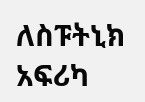ለስፑትኒክ አፍሪካ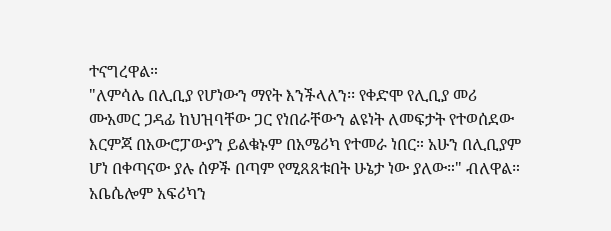ተናግረዋል።
"ለምሳሌ በሊቢያ የሆነውን ማየት እንችላለን፡፡ የቀድሞ የሊቢያ መሪ ሙአመር ጋዳፊ ከህዝባቸው ጋር የነበራቸውን ልዩነት ለመፍታት የተወሰደው እርምጃ በአውሮፓውያን ይልቁኑም በአሜሪካ የተመራ ነበር። አሁን በሊቢያም ሆነ በቀጣናው ያሉ ሰዎች በጣም የሚጸጸቱበት ሁኔታ ነው ያለው።" ብለዋል።
አቤሴሎም አፍሪካን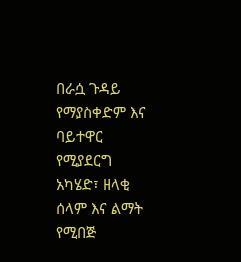በራሷ ጉዳይ የማያስቀድም እና ባይተዋር የሚያደርግ አካሄድ፣ ዘላቂ ሰላም እና ልማት የሚበጅ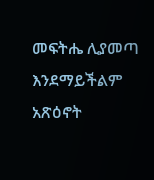መፍትሔ ሊያመጣ እንደማይችልም አጽዕኖት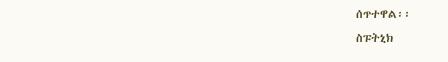ሰጥተዋል፡፡
ስፑትኒክ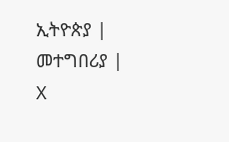ኢትዮጵያ | መተግበሪያ | X